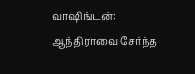வாஷிங்டன்: ஆந்திராவை சேர்ந்த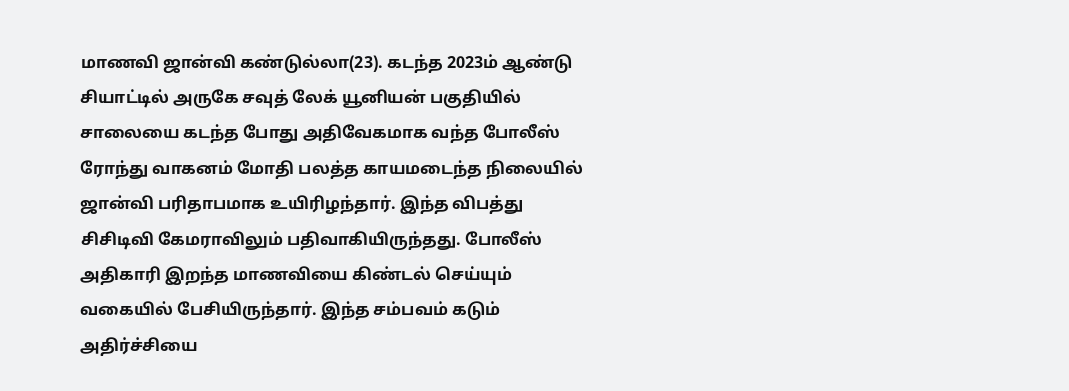மாணவி ஜான்வி கண்டுல்லா(23). கடந்த 2023ம் ஆண்டு சியாட்டில் அருகே சவுத் லேக் யூனியன் பகுதியில் சாலையை கடந்த போது அதிவேகமாக வந்த போலீஸ் ரோந்து வாகனம் மோதி பலத்த காயமடைந்த நிலையில் ஜான்வி பரிதாபமாக உயிரிழந்தார். இந்த விபத்து சிசிடிவி கேமராவிலும் பதிவாகியிருந்தது. போலீஸ் அதிகாரி இறந்த மாணவியை கிண்டல் செய்யும் வகையில் பேசியிருந்தார். இந்த சம்பவம் கடும் அதிர்ச்சியை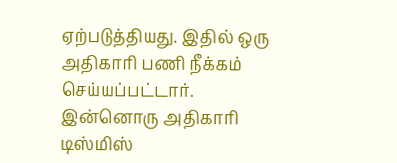ஏற்படுத்தியது. இதில் ஒரு அதிகாரி பணி நீக்கம் செய்யப்பட்டார். இன்னொரு அதிகாரி டிஸ்மிஸ்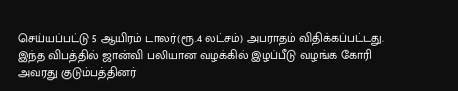செய்யப்பட்டு 5 ஆயிரம் டாலர்(ரூ.4 லட்சம்) அபராதம் விதிக்கப்பட்டது. இந்த விபத்தில் ஜான்வி பலியான வழக்கில் இழப்பீடு வழங்க கோரி அவரது குடும்பத்தினர்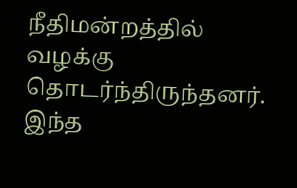நீதிமன்றத்தில் வழக்கு தொடர்ந்திருந்தனர். இந்த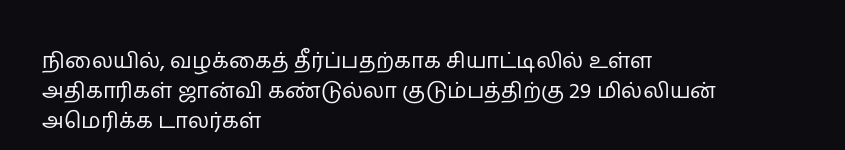நிலையில், வழக்கைத் தீர்ப்பதற்காக சியாட்டிலில் உள்ள அதிகாரிகள் ஜான்வி கண்டுல்லா குடும்பத்திற்கு 29 மில்லியன் அமெரிக்க டாலர்கள்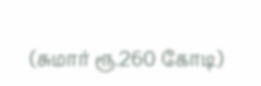(சுமார் ரூ.260 கோடி)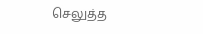செலுத்த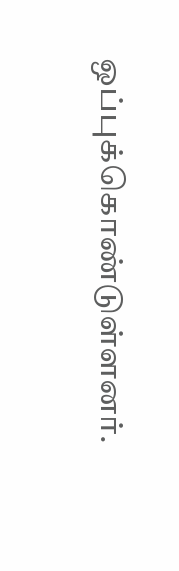ஒப்புக்கொண்டுள்ளனர்.